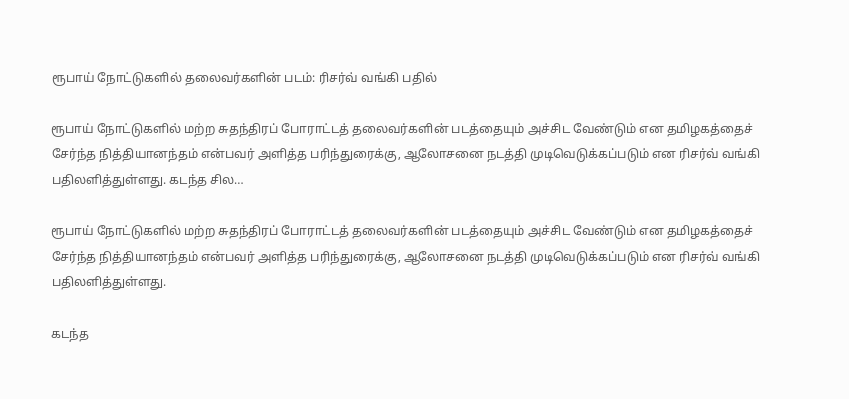ரூபாய் நோட்டுகளில் தலைவர்களின் படம்: ரிசர்வ் வங்கி பதில்

ரூபாய் நோட்டுகளில் மற்ற சுதந்திரப் போராட்டத் தலைவர்களின் படத்தையும் அச்சிட வேண்டும் என தமிழகத்தைச் சேர்ந்த நித்தியானந்தம் என்பவர் அளித்த பரிந்துரைக்கு, ஆலோசனை நடத்தி முடிவெடுக்கப்படும் என ரிசர்வ் வங்கி பதிலளித்துள்ளது. கடந்த சில…

ரூபாய் நோட்டுகளில் மற்ற சுதந்திரப் போராட்டத் தலைவர்களின் படத்தையும் அச்சிட வேண்டும் என தமிழகத்தைச் சேர்ந்த நித்தியானந்தம் என்பவர் அளித்த பரிந்துரைக்கு, ஆலோசனை நடத்தி முடிவெடுக்கப்படும் என ரிசர்வ் வங்கி பதிலளித்துள்ளது.

கடந்த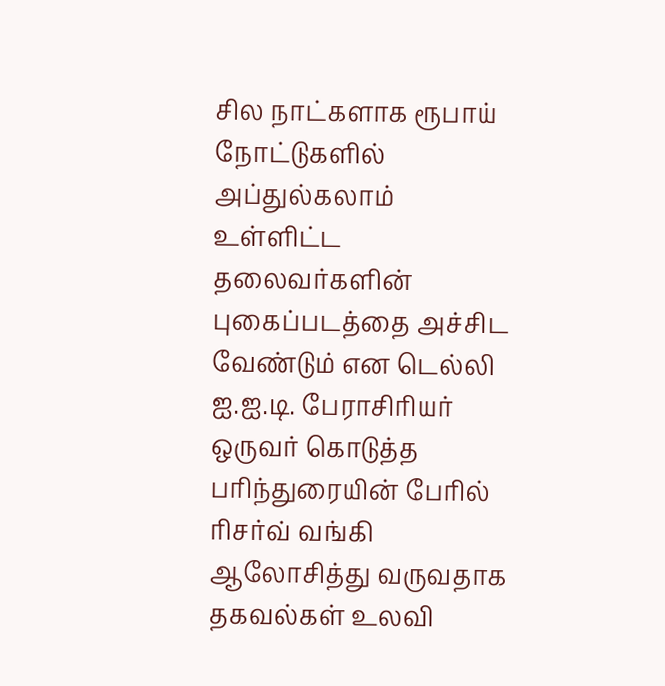சில நாட்களாக ரூபாய் நோட்டுகளில் அப்துல்கலாம் உள்ளிட்ட தலைவர்களின் புகைப்படத்தை அச்சிட வேண்டும் என டெல்லி ஐ.ஐ.டி. பேராசிரியர் ஒருவர் கொடுத்த பரிந்துரையின் பேரில் ரிசர்வ் வங்கி ஆலோசித்து வருவதாக தகவல்கள் உலவி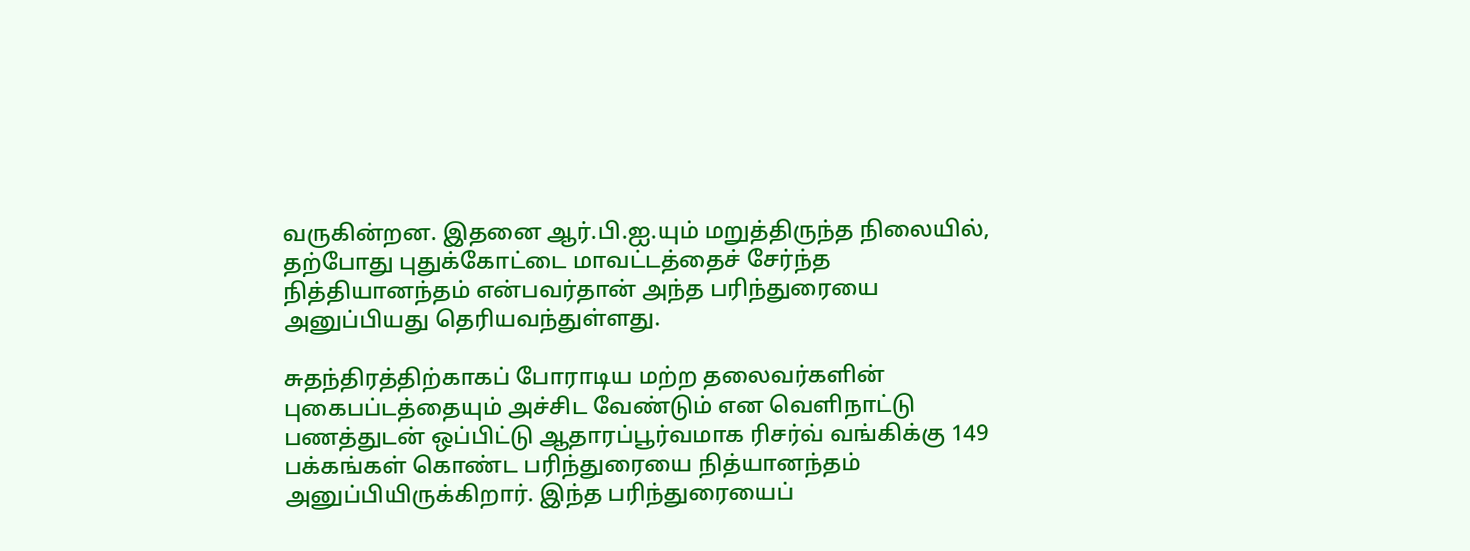வருகின்றன. இதனை ஆர்.பி.ஐ.யும் மறுத்திருந்த நிலையில், தற்போது புதுக்கோட்டை மாவட்டத்தைச் சேர்ந்த நித்தியானந்தம் என்பவர்தான் அந்த பரிந்துரையை அனுப்பியது தெரியவந்துள்ளது.

சுதந்திரத்திற்காகப் போராடிய மற்ற தலைவர்களின் புகைபப்டத்தையும் அச்சிட வேண்டும் என வெளிநாட்டு பணத்துடன் ஒப்பிட்டு ஆதாரப்பூர்வமாக ரிசர்வ் வங்கிக்கு 149 பக்கங்கள் கொண்ட பரிந்துரையை நித்யானந்தம் அனுப்பியிருக்கிறார். இந்த பரிந்துரையைப்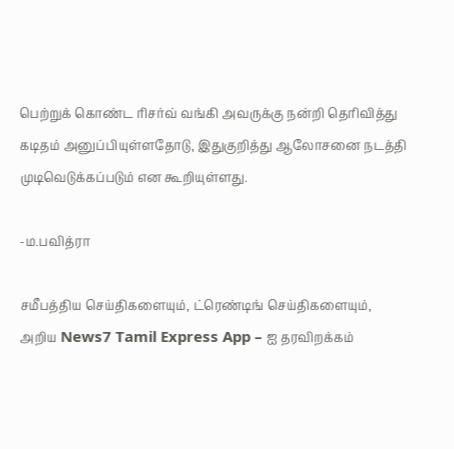பெற்றுக் கொண்ட ரிசர்வ் வங்கி அவருக்கு நன்றி தெரிவித்து கடிதம் அனுப்பியுள்ளதோடு, இதுகுறித்து ஆலோசனை நடத்தி முடிவெடுக்கப்படும் என கூறியுள்ளது.

-ம.பவித்ரா

சமீபத்திய செய்திகளையும், ட்ரெண்டிங் செய்திகளையும், அறிய News7 Tamil Express App – ஐ தரவிறக்கம்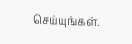செய்யுங்கள்.